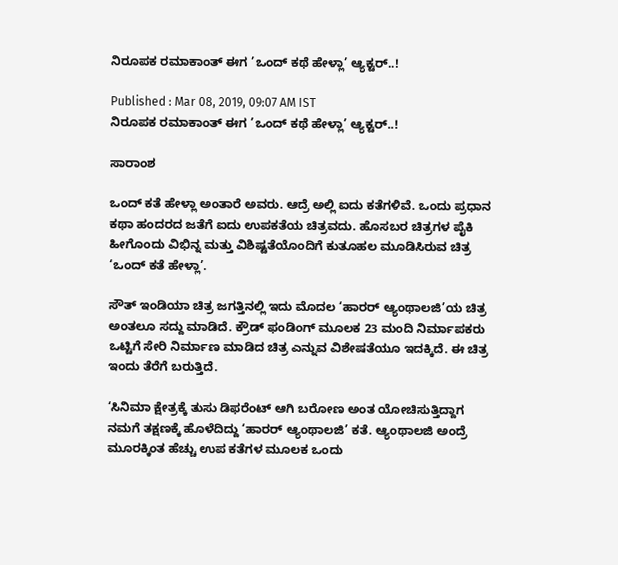ನಿರೂಪಕ ರಮಾಕಾಂತ್ ಈಗ ’ಒಂದ್ ಕಥೆ ಹೇಳ್ಲಾ’ ಆ್ಯಕ್ಟರ್..!

Published : Mar 08, 2019, 09:07 AM IST
ನಿರೂಪಕ ರಮಾಕಾಂತ್ ಈಗ ’ಒಂದ್ ಕಥೆ ಹೇಳ್ಲಾ’ ಆ್ಯಕ್ಟರ್..!

ಸಾರಾಂಶ

ಒಂದ್‌ ಕತೆ ಹೇಳ್ಲಾ ಅಂತಾರೆ ಅವರು. ಆದ್ರೆ ಅಲ್ಲಿ ಐದು ಕತೆಗಳಿವೆ. ಒಂದು ಪ್ರಧಾನ ಕಥಾ ಹಂದರದ ಜತೆಗೆ ಐದು ಉಪಕತೆಯ ಚಿತ್ರವದು. ಹೊಸಬರ ಚಿತ್ರಗಳ ಪೈಕಿ ಹೀಗೊಂದು ವಿಭಿನ್ನ ಮತ್ತು ವಿಶಿಷ್ಟತೆಯೊಂದಿಗೆ ಕುತೂಹಲ ಮೂಡಿಸಿರುವ ಚಿತ್ರ ‘ಒಂದ್‌ ಕತೆ ಹೇಳ್ಲಾ’.

ಸೌತ್‌ ಇಂಡಿಯಾ ಚಿತ್ರ ಜಗತ್ತಿನಲ್ಲಿ ಇದು ಮೊದಲ ‘ಹಾರರ್‌ ಆ್ಯಂಥಾಲಜಿ’ಯ ಚಿತ್ರ ಅಂತಲೂ ಸದ್ದು ಮಾಡಿದೆ. ಕ್ರೌಡ್‌ ಫಂಡಿಂಗ್‌ ಮೂಲಕ 23 ಮಂದಿ ನಿರ್ಮಾಪಕರು ಒಟ್ಟಿಗೆ ಸೇರಿ ನಿರ್ಮಾಣ ಮಾಡಿದ ಚಿತ್ರ ಎನ್ನುವ ವಿಶೇಷತೆಯೂ ಇದಕ್ಕಿದೆ. ಈ ಚಿತ್ರ ಇಂದು ತೆರೆಗೆ ಬರುತ್ತಿದೆ.

‘ಸಿನಿಮಾ ಕ್ಷೇತ್ರಕ್ಕೆ ತುಸು ಡಿಫರೆಂಟ್‌ ಆಗಿ ಬರೋಣ ಅಂತ ಯೋಚಿಸುತ್ತಿದ್ದಾಗ ನಮಗೆ ತಕ್ಷಣಕ್ಕೆ ಹೊಳೆದಿದ್ದು ‘ಹಾರರ್‌ ಆ್ಯಂಥಾಲಜಿ’ ಕತೆ. ಆ್ಯಂಥಾಲಜಿ ಅಂದ್ರೆ ಮೂರಕ್ಕಿಂತ ಹೆಚ್ಚು ಉಪ ಕತೆಗಳ ಮೂಲಕ ಒಂದು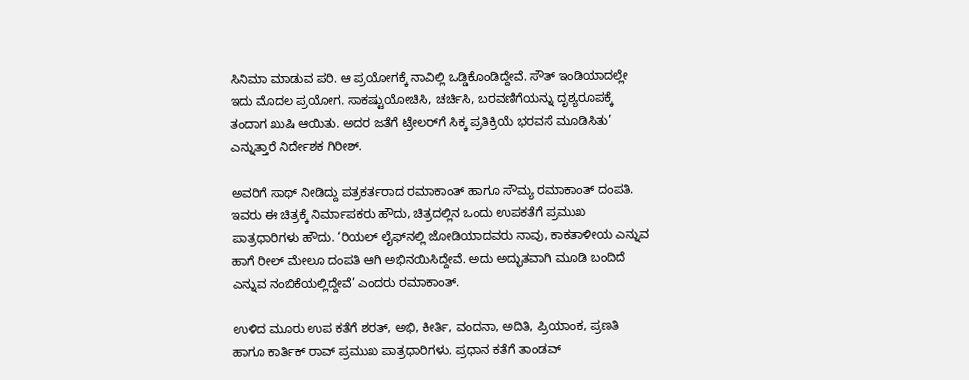ಸಿನಿಮಾ ಮಾಡುವ ಪರಿ. ಆ ಪ್ರಯೋಗಕ್ಕೆ ನಾವಿಲ್ಲಿ ಒಡ್ಡಿಕೊಂಡಿದ್ದೇವೆ. ಸೌತ್‌ ಇಂಡಿಯಾದಲ್ಲೇ ಇದು ಮೊದಲ ಪ್ರಯೋಗ. ಸಾಕಷ್ಟುಯೋಚಿಸಿ, ಚರ್ಚಿಸಿ, ಬರವಣಿಗೆಯನ್ನು ದೃಶ್ಯರೂಪಕ್ಕೆ ತಂದಾಗ ಖುಷಿ ಆಯಿತು. ಅದರ ಜತೆಗೆ ಟ್ರೇಲರ್‌ಗೆ ಸಿಕ್ಕ ಪ್ರತಿಕ್ರಿಯೆ ಭರವಸೆ ಮೂಡಿಸಿತು’ ಎನ್ನುತ್ತಾರೆ ನಿರ್ದೇಶಕ ಗಿರೀಶ್‌.

ಅವರಿಗೆ ಸಾಥ್‌ ನೀಡಿದ್ದು ಪತ್ರಕರ್ತರಾದ ರಮಾಕಾಂತ್‌ ಹಾಗೂ ಸೌಮ್ಯ ರಮಾಕಾಂತ್‌ ದಂಪತಿ. ಇವರು ಈ ಚಿತ್ರಕ್ಕೆ ನಿರ್ಮಾಪಕರು ಹೌದು, ಚಿತ್ರದಲ್ಲಿನ ಒಂದು ಉಪಕತೆಗೆ ಪ್ರಮುಖ ಪಾತ್ರಧಾರಿಗಳು ಹೌದು. ‘ರಿಯಲ್‌ ಲೈಫ್‌ನಲ್ಲಿ ಜೋಡಿಯಾದವರು ನಾವು, ಕಾಕತಾಳೀಯ ಎನ್ನುವ ಹಾಗೆ ರೀಲ್‌ ಮೇಲೂ ದಂಪತಿ ಆಗಿ ಅಭಿನಯಿಸಿದ್ದೇವೆ. ಅದು ಅದ್ಭುತವಾಗಿ ಮೂಡಿ ಬಂದಿದೆ ಎನ್ನುವ ನಂಬಿಕೆಯಲ್ಲಿದ್ದೇವೆ’ ಎಂದರು ರಮಾಕಾಂತ್‌.

ಉಳಿದ ಮೂರು ಉಪ ಕತೆಗೆ ಶರತ್‌, ಅಭಿ, ಕೀರ್ತಿ, ವಂದನಾ, ಅದಿತಿ, ಪ್ರಿಯಾಂಕ, ಪ್ರಣತಿ ಹಾಗೂ ಕಾರ್ತಿಕ್‌ ರಾವ್‌ ಪ್ರಮುಖ ಪಾತ್ರಧಾರಿಗಳು. ಪ್ರಧಾನ ಕತೆಗೆ ತಾಂಡವ್‌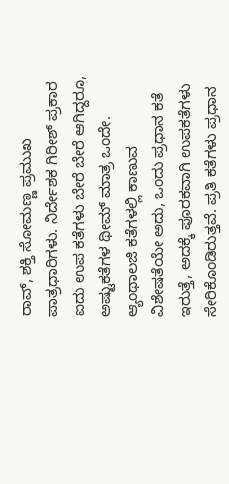ರಾವ್‌, ಶಕ್ತಿ ಸೋಮಣ್ಣ ಪ್ರಮುಖ ಪಾತ್ರಧಾರಿಗಳು. ನಿರ್ದೇಶಕ ಗಿರೀಶ್‌ ಪ್ರಕಾರ ಐದು ಉಪ ಕತೆಗಳು ಬೇರೆ ಬೇರೆ ಆಗಿದ್ದರೂ, ಅಷ್ಟುಕತೆಗಳ ಥೀಮ್‌ ಮಾತ್ರ ಒಂದೇ. ಆ್ಯಂಥಾಲಜಿ ಕತೆಗಳಲ್ಲಿ ಕಾಣುವ ವಿಶೇಷತೆಯೇ ಅದು, ಒಂದು ಪ್ರಧಾನ ಕತೆ ಇರುತ್ತೆ, ಅದಕ್ಕೆ ಪೂರಕವಾಗಿ ಉಪಕತೆಗಳು ಸೇರಿಕೊಂಡಿರುತ್ತವೆ. ಪ್ರತಿ ಕತೆಗಳು ಪ್ರಧಾನ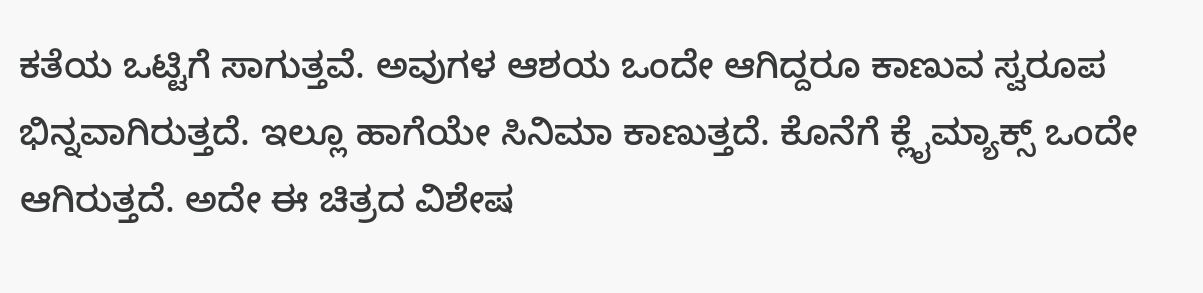ಕತೆಯ ಒಟ್ಟಿಗೆ ಸಾಗುತ್ತವೆ. ಅವುಗಳ ಆಶಯ ಒಂದೇ ಆಗಿದ್ದರೂ ಕಾಣುವ ಸ್ವರೂಪ ಭಿನ್ನವಾಗಿರುತ್ತದೆ. ಇಲ್ಲೂ ಹಾಗೆಯೇ ಸಿನಿಮಾ ಕಾಣುತ್ತದೆ. ಕೊನೆಗೆ ಕ್ಲೈಮ್ಯಾಕ್ಸ್‌ ಒಂದೇ ಆಗಿರುತ್ತದೆ. ಅದೇ ಈ ಚಿತ್ರದ ವಿಶೇಷ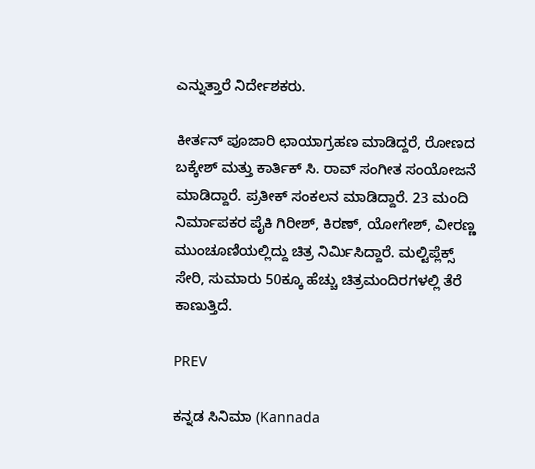ಎನ್ನುತ್ತಾರೆ ನಿರ್ದೇಶಕರು.

ಕೀರ್ತನ್‌ ಪೂಜಾರಿ ಛಾಯಾಗ್ರಹಣ ಮಾಡಿದ್ದರೆ, ರೋಣದ ಬಕ್ಕೇಶ್‌ ಮತ್ತು ಕಾರ್ತಿಕ್‌ ಸಿ. ರಾವ್‌ ಸಂಗೀತ ಸಂಯೋಜನೆ ಮಾಡಿದ್ದಾರೆ. ಪ್ರತೀಕ್‌ ಸಂಕಲನ ಮಾಡಿದ್ದಾರೆ. 23 ಮಂದಿ ನಿರ್ಮಾಪಕರ ಪೈಕಿ ಗಿರೀಶ್‌, ಕಿರಣ್‌, ಯೋಗೇಶ್‌, ವೀರಣ್ಣ ಮುಂಚೂಣಿಯಲ್ಲಿದ್ದು ಚಿತ್ರ ನಿರ್ಮಿಸಿದ್ದಾರೆ. ಮಲ್ಟಿಪ್ಲೆಕ್ಸ್‌ ಸೇರಿ, ಸುಮಾರು 50ಕ್ಕೂ ಹೆಚ್ಚು ಚಿತ್ರಮಂದಿರಗಳಲ್ಲಿ ತೆರೆ ಕಾಣುತ್ತಿದೆ.

PREV

ಕನ್ನಡ ಸಿನಿಮಾ (Kannada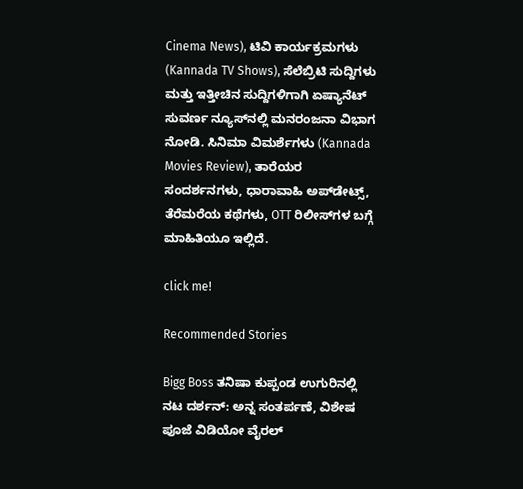Cinema News), ಟಿವಿ ಕಾರ್ಯಕ್ರಮಗಳು (Kannada TV Shows), ಸೆಲೆಬ್ರಿಟಿ ಸುದ್ದಿಗಳು ಮತ್ತು ಇತ್ತೀಚಿನ ಸುದ್ದಿಗಳಿಗಾಗಿ ಏಷ್ಯಾನೆಟ್ ಸುವರ್ಣ ನ್ಯೂಸ್‌ನಲ್ಲಿ ಮನರಂಜನಾ ವಿಭಾಗ ನೋಡಿ. ಸಿನಿಮಾ ವಿಮರ್ಶೆಗಳು (Kannada Movies Review), ತಾರೆಯರ ಸಂದರ್ಶನಗಳು, ಧಾರಾವಾಹಿ ಅಪ್‌ಡೇಟ್ಸ್‌, ತೆರೆಮರೆಯ ಕಥೆಗಳು, OTT ರಿಲೀಸ್‌ಗಳ ಬಗ್ಗೆ ಮಾಹಿತಿಯೂ ಇಲ್ಲಿದೆ.

click me!

Recommended Stories

Bigg Boss ತನಿಷಾ ಕುಪ್ಪಂಡ ಉಗುರಿನಲ್ಲಿ ನಟ ದರ್ಶನ್: ಅನ್ನ ಸಂತರ್ಪಣೆ, ವಿಶೇಷ ಪೂಜೆ ವಿಡಿಯೋ ವೈರಲ್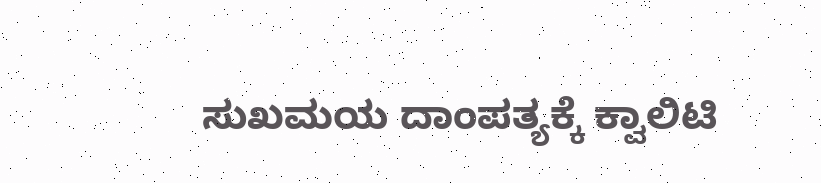ಸುಖಮಯ ದಾಂಪತ್ಯಕ್ಕೆ ಕ್ವಾಲಿಟಿ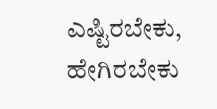ಎಷ್ಟಿರಬೇಕು, ಹೇಗಿರಬೇಕು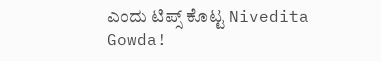ಎಂದು ಟಿಪ್ಸ್ ಕೊಟ್ಟ Nivedita Gowda!